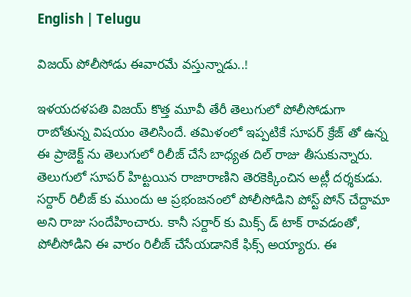English | Telugu

విజయ్ పోలీసోడు ఈవారమే వస్తున్నాడు..!

ఇళయదళపతి విజయ్ కొత్త మూవీ తేరీ తెలుగులో పోలీసోడుగా రాబోతున్న విషయం తెలిసిందే. తమిళంలో ఇప్పటికే సూపర్ క్రేజ్ తో ఉన్న ఈ ప్రాజెక్ట్ ను తెలుగులో రిలీజ్ చేసే బాధ్యత దిల్ రాజు తీసుకున్నారు. తెలుగులో సూపర్ హిట్టయిన రాజారాణిని తెరకెక్కించిన అట్లీ దర్శకుడు. సర్దార్ రిలీజ్ కు ముందు ఆ ప్రభంజనంలో పోలీసోడిని పోస్ట్ పోన్ చేద్దామా అని రాజు సందేహించారు. కానీ సర్దార్ కు మిక్స్ డ్ టాక్ రావడంతో, పోలీసోడిని ఈ వారం రిలీజ్ చేసేయడానికే ఫిక్స్ అయ్యారు. ఈ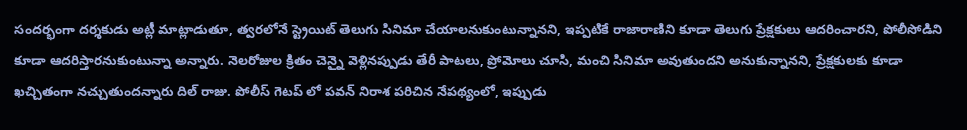సందర్భంగా దర్శకుడు అట్లీ మాట్లాడుతూ, త్వరలోనే స్ట్రెయిట్ తెలుగు సినిమా చేయాలనుకుంటున్నానని, ఇప్పటికే రాజారాణిని కూడా తెలుగు ప్రేక్షకులు ఆదరించారని, పోలీసోడిని కూడా ఆదరిస్తారనుకుంటున్నా అన్నారు. నెలరోజుల క్రితం చెన్నై వెళ్లినప్పుడు తేరీ పాటలు, ప్రోమోలు చూసి, మంచి సినిమా అవుతుందని అనుకున్నానని, ప్రేక్షకులకు కూడా ఖచ్చితంగా నచ్చుతుందన్నారు దిల్ రాజు. పోలీస్ గెటప్ లో పవన్ నిరాశ పరిచిన నేపథ్యంలో, ఇప్పుడు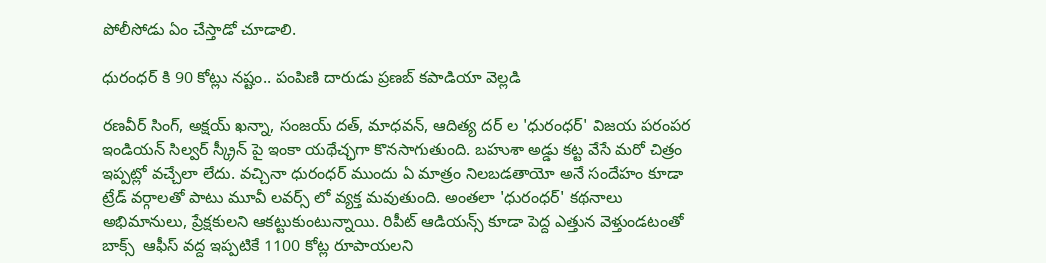పోలీసోడు ఏం చేస్తాడో చూడాలి.

ధురంధర్ కి 90 కోట్లు నష్టం.. పంపిణి దారుడు ప్రణబ్ కపాడియా వెల్లడి

రణవీర్ సింగ్, అక్షయ్ ఖన్నా, సంజయ్ దత్, మాధవన్, ఆదిత్య దర్ ల 'ధురంధర్' విజయ పరంపర ఇండియన్ సిల్వర్ స్క్రీన్ పై ఇంకా యథేచ్ఛగా కొనసాగుతుంది. బహుశా అడ్డు కట్ట వేసే మరో చిత్రం ఇప్పట్లో వచ్చేలా లేదు. వచ్చినా ధురంధర్ ముందు ఏ మాత్రం నిలబడతాయో అనే సందేహం కూడా ట్రేడ్ వర్గాలతో పాటు మూవీ లవర్స్ లో వ్యక్త మవుతుంది. అంతలా 'ధురంధర్' కథనాలు అభిమానులు, ప్రేక్షకులని ఆకట్టుకుంటున్నాయి. రిపీట్ ఆడియన్స్ కూడా పెద్ద ఎత్తున వెళ్తుండటంతో బాక్స్  ఆఫీస్ వద్ద ఇప్పటికే 1100 కోట్ల రూపాయలని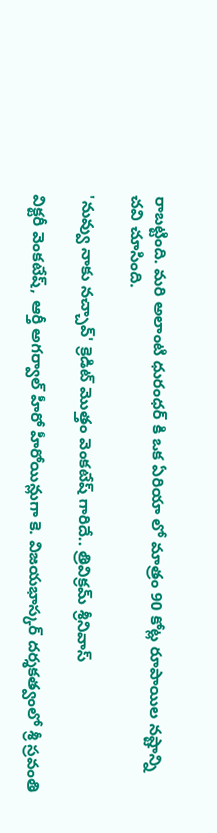రాబట్టింది. మరి అలాంటి ధురంధర్ కి ఒక ఏరియా లో మాత్రం 90 కోట్ల రూపాయిల నష్టాన్ని చవి చూసింది.

'నువ్వు నాకు నచ్చావ్' క్రెడిట్ మొత్తం వెంకటేష్ గారిదే.. త్రివిక్రమ్ శ్రీనివాస్

విక్టరీ వెంకటేష్, ఆర్తీ అగర్వాల్ హీరో హీరోయిన్లుగా కె. విజయభాస్కర్ దర్శకత్వంలో శ్రీ స్రవంతి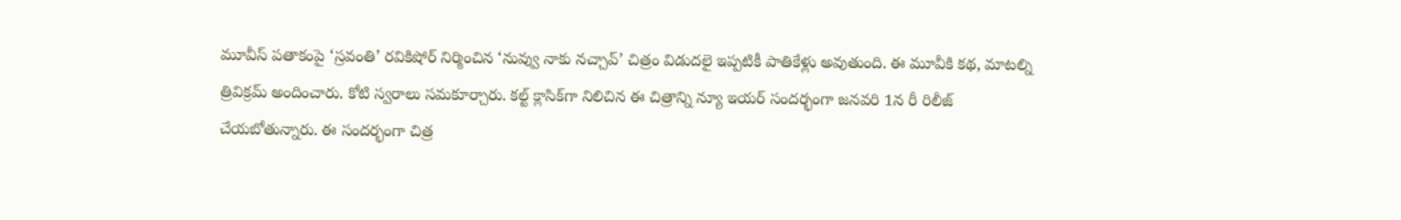మూవీస్ పతాకంపై ‘స్రవంతి’ రవికిషోర్ నిర్మించిన ‘నువ్వు నాకు నచ్చావ్’ చిత్రం విడుదలై ఇప్పటికీ పాతికేళ్లు అవుతుంది. ఈ మూవీకి కథ, మాటల్ని త్రివిక్రమ్ అందించారు. కోటి స్వరాలు సమకూర్చారు. కల్ట్ క్లాసిక్‌గా నిలిచిన ఈ చిత్రాన్ని న్యూ ఇయర్ సందర్భంగా జనవరి 1న రీ రిలీజ్ చేయబోతున్నారు. ఈ సందర్భంగా చిత్ర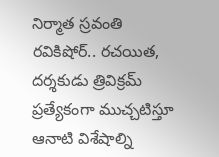నిర్మాత స్రవంతి రవికిషోర్.. రచయిత, దర్శకుడు త్రివిక్రమ్ ప్రత్యేకంగా ముచ్చటిస్తూ ఆనాటి విశేషాల్ని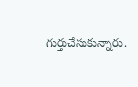గుర్తుచేసుకున్నారు.